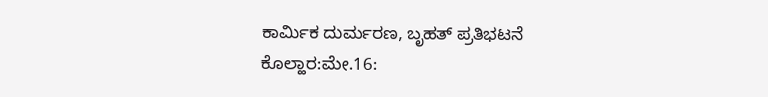ಕಾರ್ಮಿಕ ದುರ್ಮರಣ, ಬೃಹತ್ ಪ್ರತಿಭಟನೆ
ಕೊಲ್ಹಾರ:ಮೇ.16: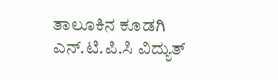ತಾಲೂಕಿನ ಕೂಡಗಿ ಎನ್.ಟಿ.ಪಿ.ಸಿ ವಿದ್ಯುತ್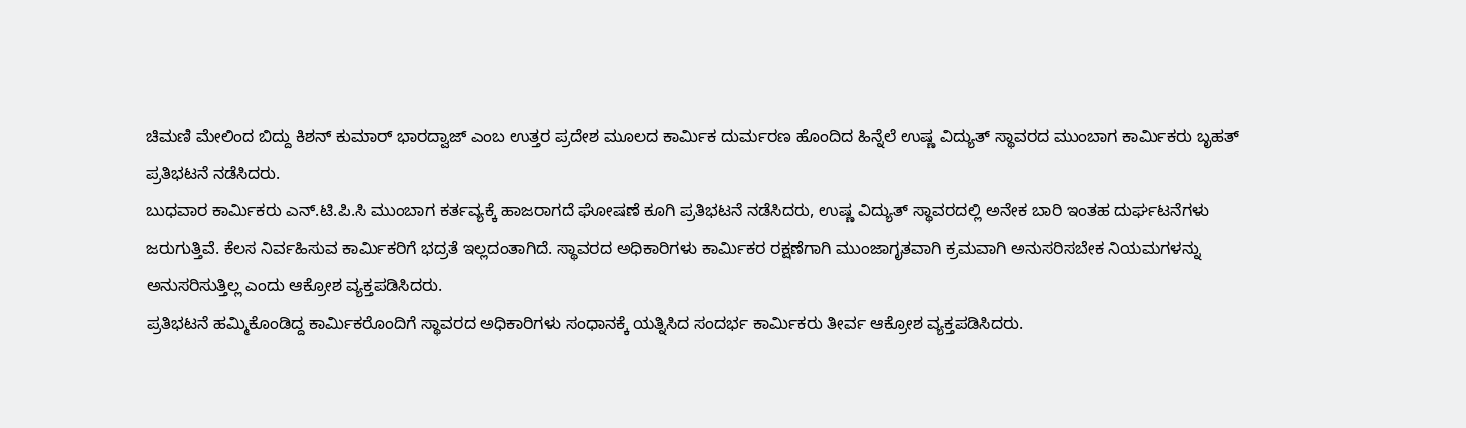ಚಿಮಣಿ ಮೇಲಿಂದ ಬಿದ್ದು ಕಿಶನ್ ಕುಮಾರ್ ಭಾರದ್ವಾಜ್ ಎಂಬ ಉತ್ತರ ಪ್ರದೇಶ ಮೂಲದ ಕಾರ್ಮಿಕ ದುರ್ಮರಣ ಹೊಂದಿದ ಹಿನ್ನೆಲೆ ಉಷ್ಣ ವಿದ್ಯುತ್ ಸ್ಥಾವರದ ಮುಂಬಾಗ ಕಾರ್ಮಿಕರು ಬೃಹತ್ ಪ್ರತಿಭಟನೆ ನಡೆಸಿದರು.
ಬುಧವಾರ ಕಾರ್ಮಿಕರು ಎನ್.ಟಿ.ಪಿ.ಸಿ ಮುಂಬಾಗ ಕರ್ತವ್ಯಕ್ಕೆ ಹಾಜರಾಗದೆ ಘೋಷಣೆ ಕೂಗಿ ಪ್ರತಿಭಟನೆ ನಡೆಸಿದರು, ಉಷ್ಣ ವಿದ್ಯುತ್ ಸ್ಥಾವರದಲ್ಲಿ ಅನೇಕ ಬಾರಿ ಇಂತಹ ದುರ್ಘಟನೆಗಳು ಜರುಗುತ್ತಿವೆ. ಕೆಲಸ ನಿರ್ವಹಿಸುವ ಕಾರ್ಮಿಕರಿಗೆ ಭದ್ರತೆ ಇಲ್ಲದಂತಾಗಿದೆ. ಸ್ಥಾವರದ ಅಧಿಕಾರಿಗಳು ಕಾರ್ಮಿಕರ ರಕ್ಷಣೆಗಾಗಿ ಮುಂಜಾಗೃತವಾಗಿ ಕ್ರಮವಾಗಿ ಅನುಸರಿಸಬೇಕ ನಿಯಮಗಳನ್ನು ಅನುಸರಿಸುತ್ತಿಲ್ಲ ಎಂದು ಆಕ್ರೋಶ ವ್ಯಕ್ತಪಡಿಸಿದರು.
ಪ್ರತಿಭಟನೆ ಹಮ್ಮಿಕೊಂಡಿದ್ದ ಕಾರ್ಮಿಕರೊಂದಿಗೆ ಸ್ಥಾವರದ ಅಧಿಕಾರಿಗಳು ಸಂಧಾನಕ್ಕೆ ಯತ್ನಿಸಿದ ಸಂದರ್ಭ ಕಾರ್ಮಿಕರು ತೀರ್ವ ಆಕ್ರೋಶ ವ್ಯಕ್ತಪಡಿಸಿದರು.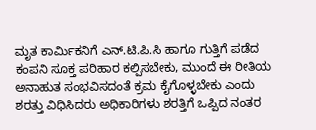ಮೃತ ಕಾರ್ಮಿಕನಿಗೆ ಎನ್.ಟಿ.ಪಿ.ಸಿ ಹಾಗೂ ಗುತ್ತಿಗೆ ಪಡೆದ ಕಂಪನಿ ಸೂಕ್ತ ಪರಿಹಾರ ಕಲ್ಪಿಸಬೇಕು, ಮುಂದೆ ಈ ರೀತಿಯ ಅನಾಹುತ ಸಂಭವಿಸದಂತೆ ಕ್ರಮ ಕೈಗೊಳ್ಳಬೇಕು ಎಂದು ಶರತ್ತು ವಿಧಿಸಿದರು ಅಧಿಕಾರಿಗಳು ಶರತ್ತಿಗೆ ಒಪ್ಪಿದ ನಂತರ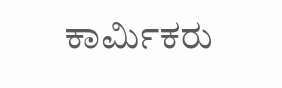ಕಾರ್ಮಿಕರು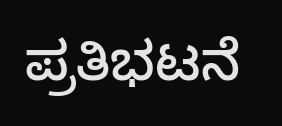ಪ್ರತಿಭಟನೆ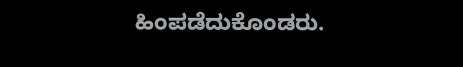ಹಿಂಪಡೆದುಕೊಂಡರು.